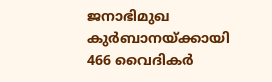ജനാഭിമുഖ കുര്‍ബാനയ്ക്കായി 466 വൈദികര്‍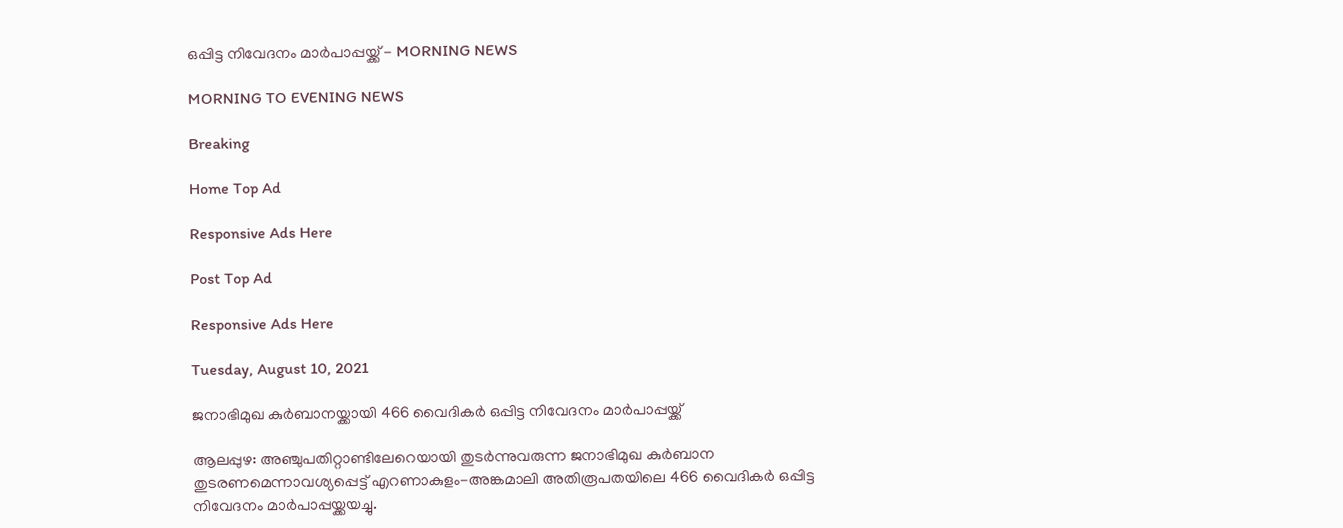ഒപ്പിട്ട നിവേദനം മാര്‍പാപ്പയ്ക്ക് - MORNING NEWS

MORNING TO EVENING NEWS

Breaking

Home Top Ad

Responsive Ads Here

Post Top Ad

Responsive Ads Here

Tuesday, August 10, 2021

ജനാഭിമുഖ കുര്‍ബാനയ്ക്കായി 466 വൈദികര്‍ ഒപ്പിട്ട നിവേദനം മാര്‍പാപ്പയ്ക്ക്

ആലപ്പുഴ: അഞ്ചുപതിറ്റാണ്ടിലേറെയായി തുടർന്നുവരുന്ന ജനാഭിമുഖ കുർബാന തുടരണമെന്നാവശ്യപ്പെട്ട് എറണാകുളം-അങ്കമാലി അതിരൂപതയിലെ 466 വൈദികർ ഒപ്പിട്ട നിവേദനം മാർപാപ്പയ്ക്കയച്ചു.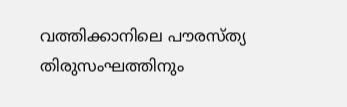വത്തിക്കാനിലെ പൗരസ്ത്യ തിരുസംഘത്തിനും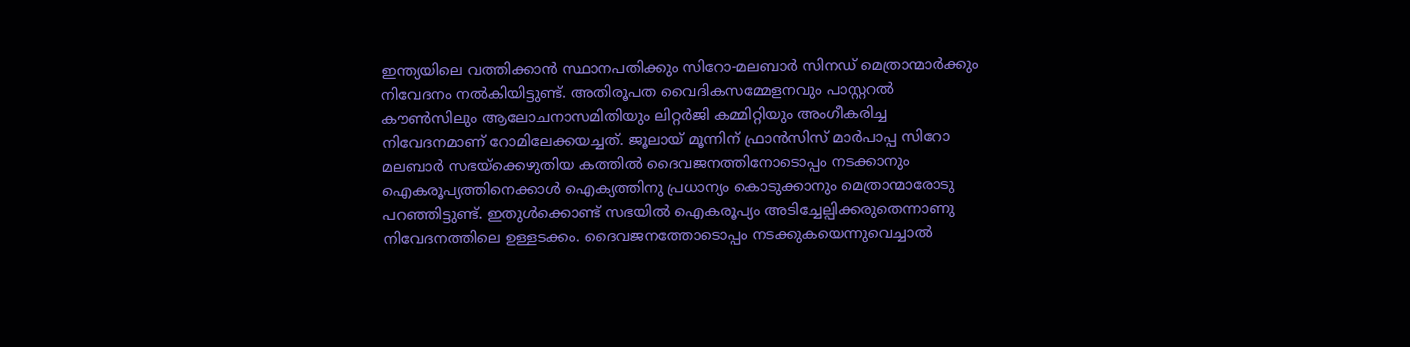ഇന്ത്യയിലെ വത്തിക്കാൻ സ്ഥാനപതിക്കും സിറോ-മലബാർ സിനഡ് മെത്രാന്മാർക്കും നിവേദനം നൽകിയിട്ടുണ്ട്. അതിരൂപത വൈദികസമ്മേളനവും പാസ്റ്ററൽ കൗൺസിലും ആലോചനാസമിതിയും ലിറ്റർജി കമ്മിറ്റിയും അംഗീകരിച്ച നിവേദനമാണ് റോമിലേക്കയച്ചത്. ജൂലായ് മൂന്നിന് ഫ്രാൻസിസ് മാർപാപ്പ സിറോ മലബാർ സഭയ്ക്കെഴുതിയ കത്തിൽ ദൈവജനത്തിനോടൊപ്പം നടക്കാനും ഐകരൂപ്യത്തിനെക്കാൾ ഐക്യത്തിനു പ്രധാന്യം കൊടുക്കാനും മെത്രാന്മാരോടു പറഞ്ഞിട്ടുണ്ട്. ഇതുൾക്കൊണ്ട് സഭയിൽ ഐകരൂപ്യം അടിച്ചേല്പിക്കരുതെന്നാണു നിവേദനത്തിലെ ഉള്ളടക്കം. ദൈവജനത്തോടൊപ്പം നടക്കുകയെന്നുവെച്ചാൽ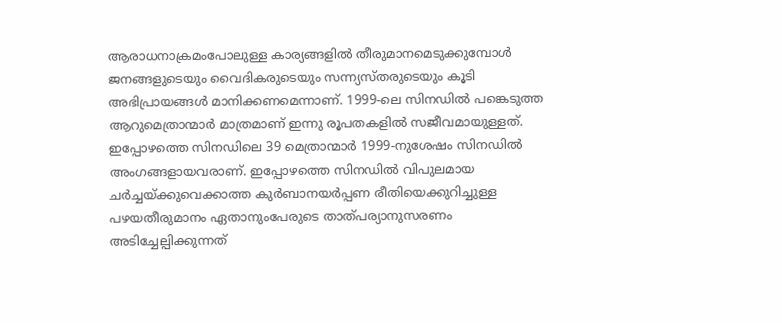ആരാധനാക്രമംപോലുള്ള കാര്യങ്ങളിൽ തീരുമാനമെടുക്കുമ്പോൾ ജനങ്ങളുടെയും വൈദികരുടെയും സന്ന്യസ്തരുടെയും കൂടി അഭിപ്രായങ്ങൾ മാനിക്കണമെന്നാണ്. 1999-ലെ സിനഡിൽ പങ്കെടുത്ത ആറുമെത്രാന്മാർ മാത്രമാണ് ഇന്നു രൂപതകളിൽ സജീവമായുള്ളത്. ഇപ്പോഴത്തെ സിനഡിലെ 39 മെത്രാന്മാർ 1999-നുശേഷം സിനഡിൽ അംഗങ്ങളായവരാണ്. ഇപ്പോഴത്തെ സിനഡിൽ വിപുലമായ ചർച്ചയ്ക്കുവെക്കാത്ത കുർബാനയർപ്പണ രീതിയെക്കുറിച്ചുള്ള പഴയതീരുമാനം ഏതാനുംപേരുടെ താത്പര്യാനുസരണം അടിച്ചേല്പിക്കുന്നത്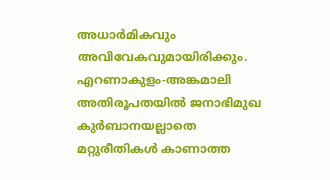അധാർമികവും അവിവേകവുമായിരിക്കും. എറണാകുളം-അങ്കമാലി അതിരൂപതയിൽ ജനാഭിമുഖ കുർബാനയല്ലാതെ മറ്റുരീതികൾ കാണാത്ത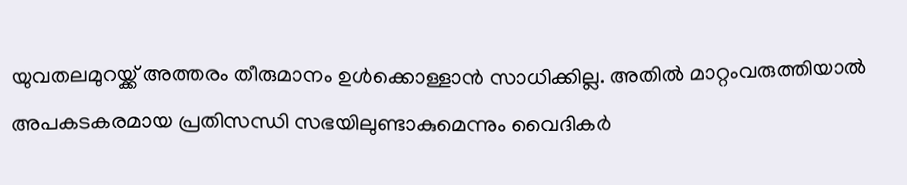യുവതലമുറയ്ക്ക് അത്തരം തീരുമാനം ഉൾക്കൊള്ളാൻ സാധിക്കില്ല. അതിൽ മാറ്റംവരുത്തിയാൽ അപകടകരമായ പ്രതിസന്ധി സഭയിലുണ്ടാകുമെന്നും വൈദികർ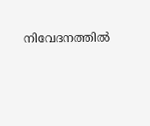നിവേദനത്തിൽ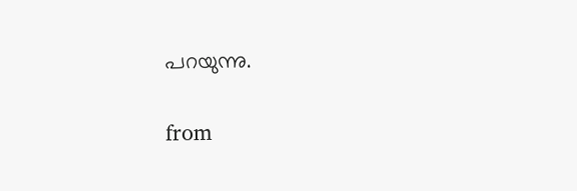പറയുന്നു.


from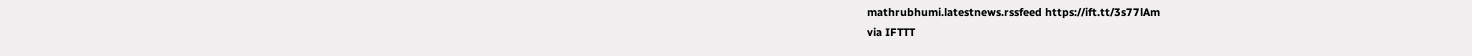mathrubhumi.latestnews.rssfeed https://ift.tt/3s77lAm
via IFTTT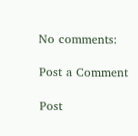No comments:

Post a Comment

Post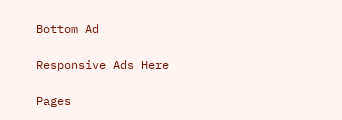Bottom Ad

Responsive Ads Here

Pages